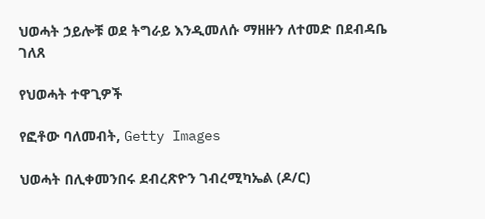ህወሓት ኃይሎቹ ወደ ትግራይ እንዲመለሱ ማዘዙን ለተመድ በደብዳቤ ገለጸ

የህወሓት ተዋጊዎች

የፎቶው ባለመብት, Getty Images

ህወሓት በሊቀመንበሩ ደብረጽዮን ገብረሚካኤል (ዶ/ር)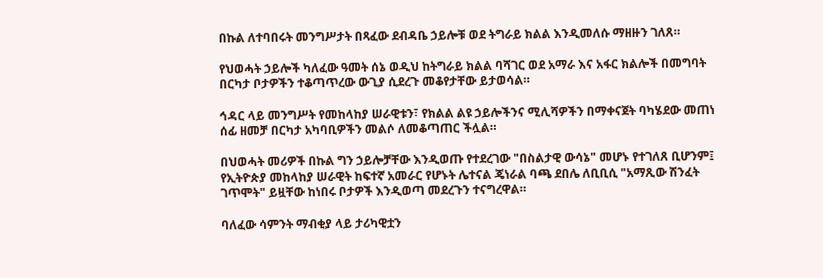በኩል ለተባበሩት መንግሥታት በጻፈው ደብዳቤ ኃይሎቹ ወደ ትግራይ ክልል እንዲመለሱ ማዘዙን ገለጸ።

የህወሓት ኃይሎች ካለፈው ዓመት ሰኔ ወዲህ ከትግራይ ክልል ባሻገር ወደ አማራ እና አፋር ክልሎች በመግባት በርካታ ቦታዎችን ተቆጣጥረው ውጊያ ሲደረጉ መቆየታቸው ይታወሳል።

ኅዳር ላይ መንግሥት የመከላከያ ሠራዊቱን፣ የክልል ልዩ ኃይሎችንና ሚሊሻዎችን በማቀናጀት ባካሄደው መጠነ ሰፊ ዘመቻ በርካታ አካባቢዎችን መልሶ ለመቆጣጠር ችሏል።

በህወሓት መሪዎች በኩል ግን ኃይሎቻቸው እንዲወጡ የተደረገው "በስልታዊ ውሳኔ" መሆኑ የተገለጸ ቢሆንም፤ የኢትዮጵያ መከላከያ ሠራዊት ከፍተኛ አመራር የሆኑት ሌተናል ጄነራል ባጫ ደበሌ ለቢቢሲ "አማጺው ሽንፈት ገጥሞት" ይዟቸው ከነበሩ ቦታዎች እንዲወጣ መደረጉን ተናግረዋል።

ባለፈው ሳምንት ማብቂያ ላይ ታሪካዊቷን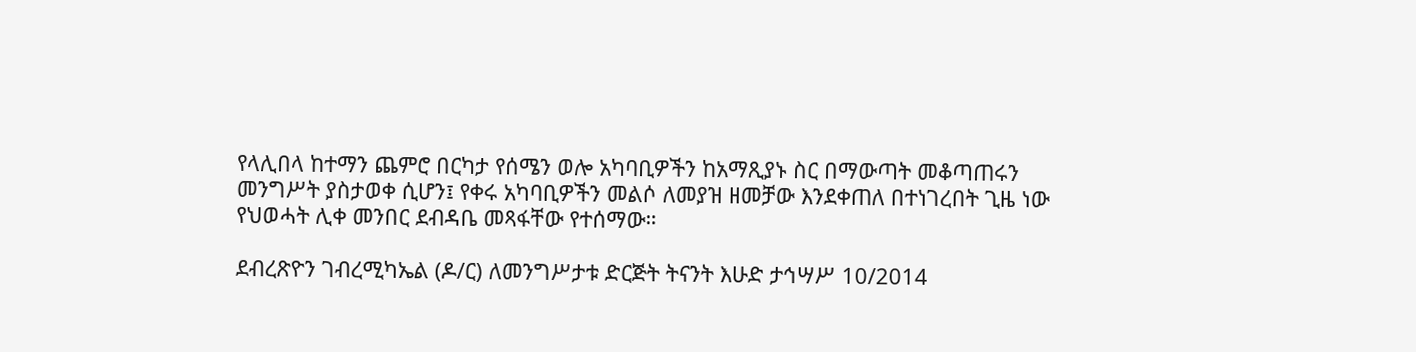የላሊበላ ከተማን ጨምሮ በርካታ የሰሜን ወሎ አካባቢዎችን ከአማጺያኑ ስር በማውጣት መቆጣጠሩን መንግሥት ያስታወቀ ሲሆን፤ የቀሩ አካባቢዎችን መልሶ ለመያዝ ዘመቻው እንደቀጠለ በተነገረበት ጊዜ ነው የህወሓት ሊቀ መንበር ደብዳቤ መጻፋቸው የተሰማው።

ደብረጽዮን ገብረሚካኤል (ዶ/ር) ለመንግሥታቱ ድርጅት ትናንት እሁድ ታኅሣሥ 10/2014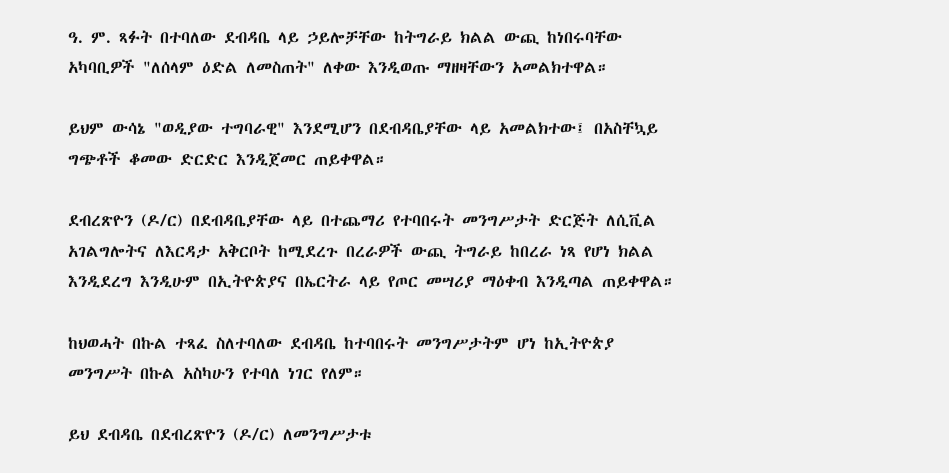ዓ. ም. ጻፉት በተባለው ደብዳቤ ላይ ኃይሎቻቸው ከትግራይ ክልል ውጪ ከነበሩባቸው አካባቢዎች "ለሰላም ዕድል ለመስጠት" ለቀው እንዲወጡ ማዘዛቸውን አመልክተዋል።

ይህም ውሳኔ "ወዲያው ተግባራዊ" እንደሚሆን በደብዳቤያቸው ላይ አመልክተው፤ በአስቸኳይ ግጭቶች ቆመው ድርድር እንዲጀመር ጠይቀዋል።

ደብረጽዮን (ዶ/ር) በደብዳቤያቸው ላይ በተጨማሪ የተባበሩት መንግሥታት ድርጅት ለሲቪል አገልግሎትና ለእርዳታ አቅርቦት ከሚደረጉ በረራዎች ውጪ ትግራይ ከበረራ ነጻ የሆነ ክልል እንዲደረግ እንዲሁም በኢትዮጵያና በኤርትራ ላይ የጦር መሣሪያ ማዕቀብ እንዲጣል ጠይቀዋል።

ከህወሓት በኩል ተጻፈ ስለተባለው ደብዳቤ ከተባበሩት መንግሥታትም ሆነ ከኢትዮጵያ መንግሥት በኩል አስካሁን የተባለ ነገር የለም።

ይህ ደብዳቤ በደብረጽዮን (ዶ/ር) ለመንግሥታቱ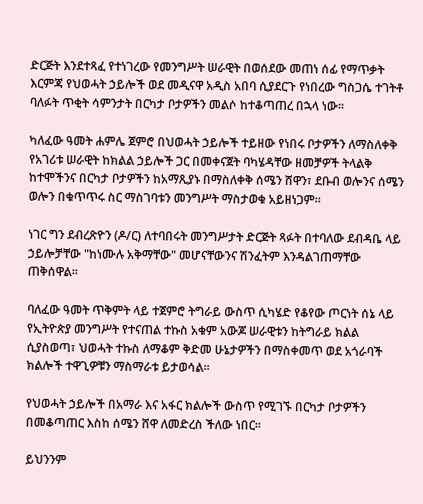ድርጅት እንደተጻፈ የተነገረው የመንግሥት ሠራዊት በወሰደው መጠነ ሰፊ የማጥቃት እርምጃ የህወሓት ኃይሎች ወደ መዲናዋ አዲስ አበባ ሲያደርጉ የነበረው ግስጋሴ ተገትቶ ባለፉት ጥቂት ሳምንታት በርካታ ቦታዎችን መልሶ ከተቆጣጠረ በኋላ ነው።

ካለፈው ዓመት ሐምሌ ጀምሮ በህወሓት ኃይሎች ተይዘው የነበሩ ቦታዎችን ለማስለቀቅ የአገሪቱ ሠራዊት ከክልል ኃይሎች ጋር በመቀናጀት ባካሄዳቸው ዘመቻዎች ትላልቅ ከተሞችንና በርካታ ቦታዎችን ከአማጺያኑ በማስለቀቅ ሰሜን ሸዋን፣ ደቡብ ወሎንና ሰሜን ወሎን በቁጥጥሩ ስር ማስገባቱን መንግሥት ማስታወቁ አይዘነጋም።

ነገር ግን ደብረጽዮን (ዶ/ር) ለተባበሩት መንግሥታት ድርጅት ጻፉት በተባለው ደብዳቤ ላይ ኃይሎቻቸው "ከነሙሉ አቅማቸው" መሆናቸውንና ሽንፈትም እንዳልገጠማቸው ጠቅሰዋል።

ባለፈው ዓመት ጥቅምት ላይ ተጀምሮ ትግራይ ውስጥ ሲካሄድ የቆየው ጦርነት ሰኔ ላይ የኢትዮጵያ መንግሥት የተናጠል ተኩስ አቁም አውጆ ሠራዊቱን ከትግራይ ክልል ሲያስወጣ፣ ህወሓት ተኩስ ለማቆም ቅድመ ሁኔታዎችን በማስቀመጥ ወደ አጎራባች ክልሎች ተዋጊዎቹን ማስማራቱ ይታወሳል።

የህወሓት ኃይሎች በአማራ እና አፋር ክልሎች ውስጥ የሚገኙ በርካታ ቦታዎችን በመቆጣጠር እስከ ሰሜን ሸዋ ለመድረስ ችለው ነበር።

ይህንንም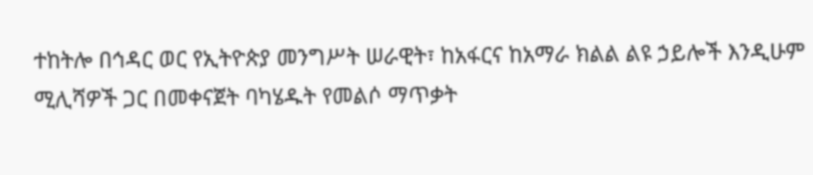ተከትሎ በኅዳር ወር የኢትዮጵያ መንግሥት ሠራዊት፣ ከአፋርና ከአማራ ክልል ልዩ ኃይሎች እንዲሁም ሚሊሻዎች ጋር በመቀናጀት ባካሄዱት የመልሶ ማጥቃት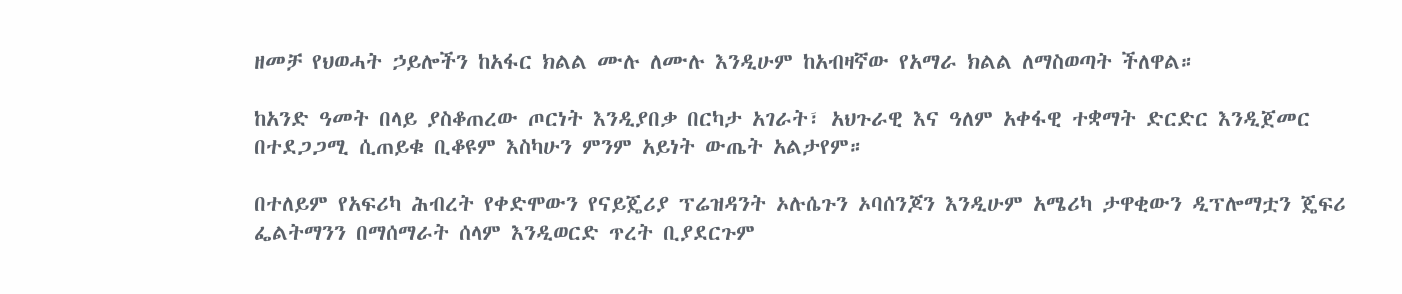ዘመቻ የህወሓት ኃይሎችን ከአፋር ክልል ሙሉ ለሙሉ እንዲሁም ከአብዛኛው የአማራ ክልል ለማስወጣት ችለዋል።

ከአንድ ዓመት በላይ ያስቆጠረው ጦርነት እንዲያበቃ በርካታ አገራት፣ አህጉራዊ እና ዓለም አቀፋዊ ተቋማት ድርድር እንዲጀመር በተደጋጋሚ ሲጠይቁ ቢቆዩም እስካሁን ምንም አይነት ውጤት አልታየም።

በተለይም የአፍሪካ ሕብረት የቀድሞውን የናይጄሪያ ፕሬዝዳንት ኦሉሴጉን ኦባሰንጆን እንዲሁም አሜሪካ ታዋቂውን ዲፕሎማቷን ጄፍሪ ፌልትማንን በማሰማራት ሰላም እንዲወርድ ጥረት ቢያደርጉም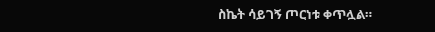ስኬት ሳይገኝ ጦርነቱ ቀጥሏል።